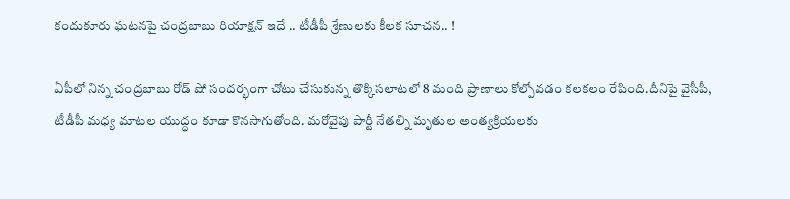కందుకూరు ఘటనపై చంద్రబాబు రియాక్షన్ ఇదే .. టీడీపీ శ్రేణులకు కీలక సూచన.. !

ఏపీలో నిన్న చంద్రబాబు రోడ్ షో సందర్భంగా చోటు చేసుకున్న తొక్కిసలాటలో 8 మంది ప్రాణాలు కోల్పోవడం కలకలం రేపింది.దీనిపై వైసీపీ, టీడీపీ మధ్య మాటల యుద్ధం కూడా కొనసాగుతోంది. మరోవైపు పార్టీ నేతల్ని మృతుల అంత్యక్రియలకు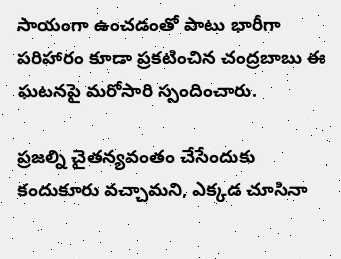సాయంగా ఉంచడంతో పాటు భారీగా పరిహారం కూడా ప్రకటించిన చంద్రబాబు ఈ ఘటనపై మరోసారి స్పందించారు.

ప్రజల్ని చైతన్యవంతం చేసేందుకు కందుకూరు వచ్చామని, ఎక్కడ చూసినా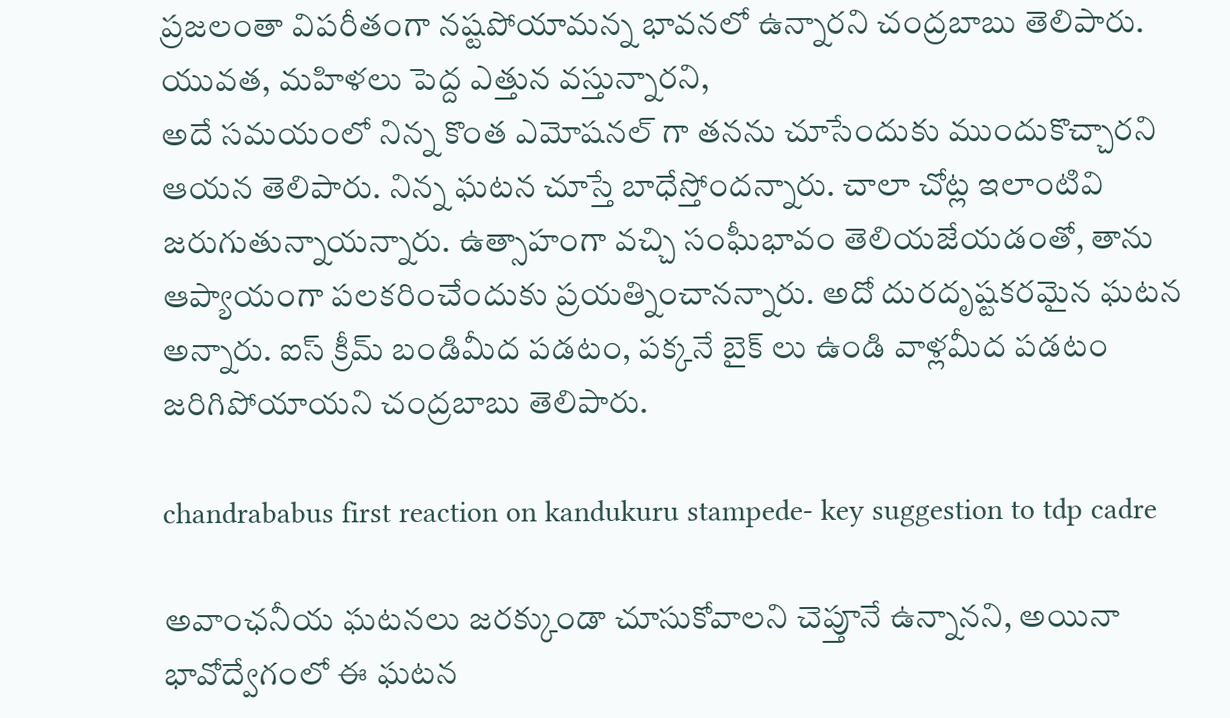ప్రజలంతా విపరీతంగా నష్టపోయామన్న భావనలో ఉన్నారని చంద్రబాబు తెలిపారు. యువత, మహిళలు పెద్ద ఎత్తున వస్తున్నారని,
అదే సమయంలో నిన్న కొంత ఎమోషనల్ గా తనను చూసేందుకు ముందుకొచ్చారని ఆయన తెలిపారు. నిన్న ఘటన చూస్తే బాధేస్తోందన్నారు. చాలా చోట్ల ఇలాంటివి జరుగుతున్నాయన్నారు. ఉత్సాహంగా వచ్చి సంఘీభావం తెలియజేయడంతో, తాను ఆప్యాయంగా పలకరించేందుకు ప్రయత్నించానన్నారు. అదో దురదృష్టకరమైన ఘటన అన్నారు. ఐస్ క్రీమ్ బండిమీద పడటం, పక్కనే బైక్ లు ఉండి వాళ్లమీద పడటం జరిగిపోయాయని చంద్రబాబు తెలిపారు.

chandrababus first reaction on kandukuru stampede- key suggestion to tdp cadre

అవాంఛనీయ ఘటనలు జరక్కుండా చూసుకోవాలని చెప్తూనే ఉన్నానని, అయినా భావోద్వేగంలో ఈ ఘటన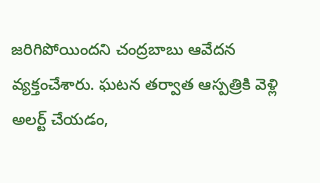జరిగిపోయిందని చంద్రబాబు ఆవేదన వ్యక్తంచేశారు. ఘటన తర్వాత ఆస్పత్రికి వెళ్లి అలర్ట్ చేయడం,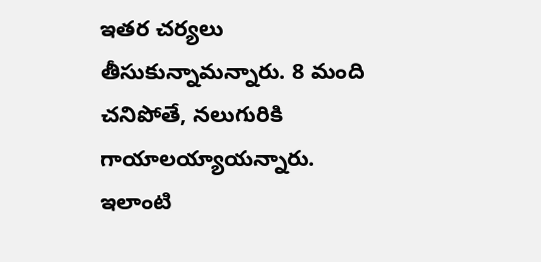ఇతర చర్యలు తీసుకున్నామన్నారు. 8 మంది చనిపోతే, నలుగురికి గాయాలయ్యాయన్నారు. ఇలాంటి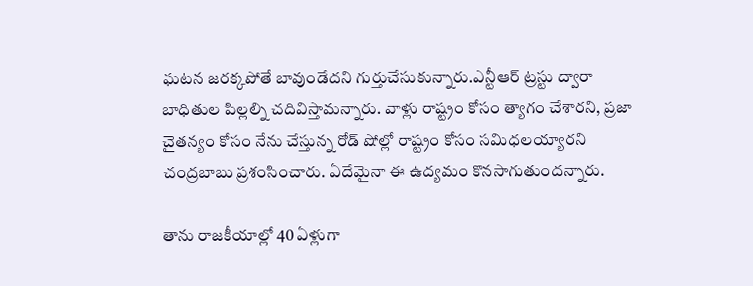ఘటన జరక్కపోతే బావుండేదని గుర్తుచేసుకున్నారు.ఎన్టీఆర్ ట్రస్టు ద్వారా బాధితుల పిల్లల్ని చదివిస్తామన్నారు. వాళ్లు రాష్ట్రం కోసం త్యాగం చేశారని, ప్రజా చైతన్యం కోసం నేను చేస్తున్న రోడ్ షోల్లో రాష్ట్రం కోసం సమిధలయ్యారని చంద్రబాబు ప్రశంసించారు. ఏదేమైనా ఈ ఉద్యమం కొనసాగుతుందన్నారు.

తాను రాజకీయాల్లో 40 ఏళ్లుగా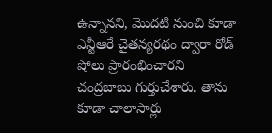ఉన్నానని, మొదటి నుంచి కూడా ఎన్టీఆరే చైతన్యరథం ద్వారా రోడ్ షోలు ప్రారంభించారని చంద్రబాబు గుర్తుచేశారు. తాను కూడా చాలాసార్లు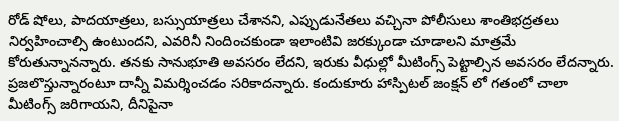రోడ్ షోలు, పాదయాత్రలు, బస్సుయాత్రలు చేశానని, ఎప్పుడునేతలు వచ్చినా పోలీసులు శాంతిభద్రతలు నిర్వహించాల్సి ఉంటుందని, ఎవరినీ నిందించకుండా ఇలాంటివి జరక్కుండా చూడాలని మాత్రమే కోరుతున్నానన్నారు. తనకు సానుభూతి అవసరం లేదని, ఇరుకు వీధుల్లో మీటింగ్స్ పెట్టాల్సిన అవసరం లేదన్నారు. ప్రజలొస్తున్నారంటూ దాన్నీ విమర్శించడం సరికాదన్నారు. కందుకూరు హాస్పిటల్ జంక్షన్ లో గతంలో చాలా మీటింగ్స్ జరిగాయని, దీనిపైనా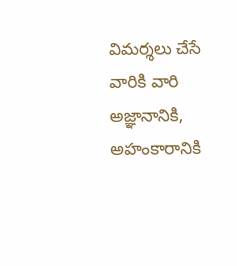విమర్శలు చేసే వారికి వారి అజ్ఞానానికి, అహంకారానికి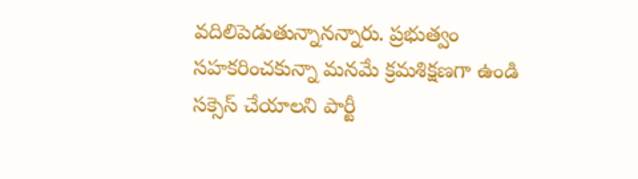వదిలిపెడుతున్నానన్నారు. ప్రభుత్వం సహకరించకున్నా మనమే క్రమశిక్షణగా ఉండి సక్సెస్ చేయాలని పార్టీ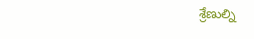శ్రేణుల్ని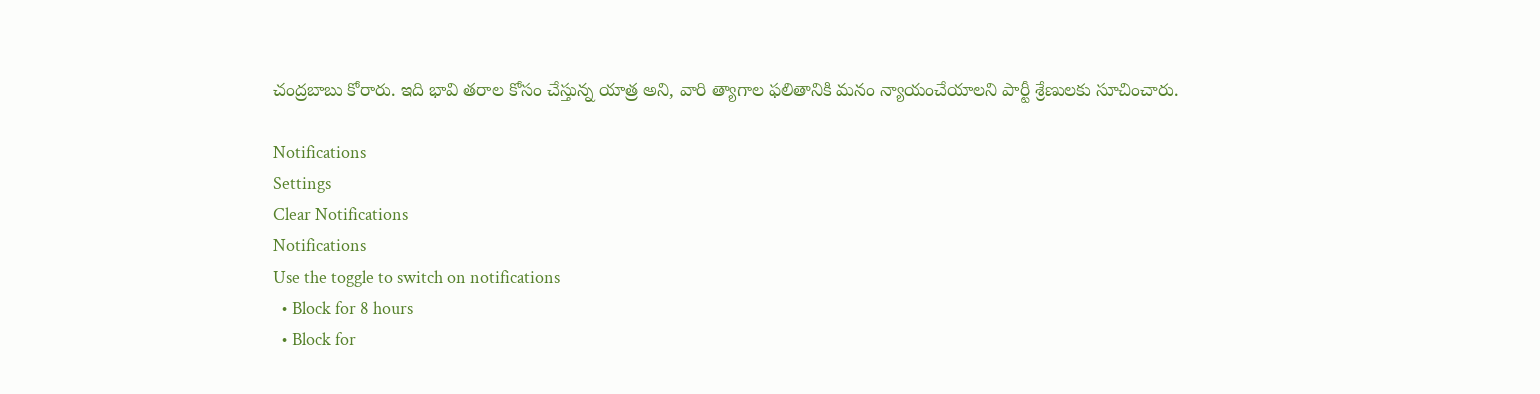చంద్రబాబు కోరారు. ఇది భావి తరాల కోసం చేస్తున్న యాత్ర అని, వారి త్యాగాల ఫలితానికి మనం న్యాయంచేయాలని పార్టీ శ్రేణులకు సూచించారు.

Notifications
Settings
Clear Notifications
Notifications
Use the toggle to switch on notifications
  • Block for 8 hours
  • Block for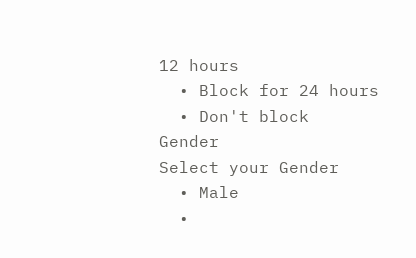12 hours
  • Block for 24 hours
  • Don't block
Gender
Select your Gender
  • Male
  •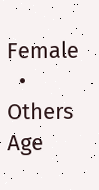Female
  • Others
Age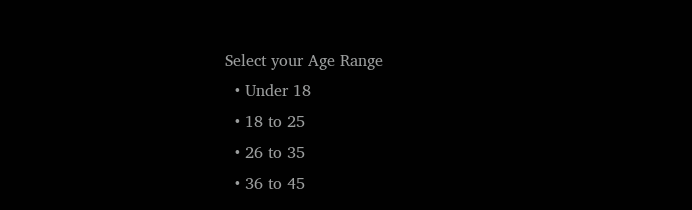Select your Age Range
  • Under 18
  • 18 to 25
  • 26 to 35
  • 36 to 45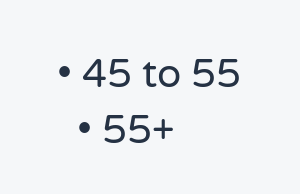• 45 to 55
  • 55+